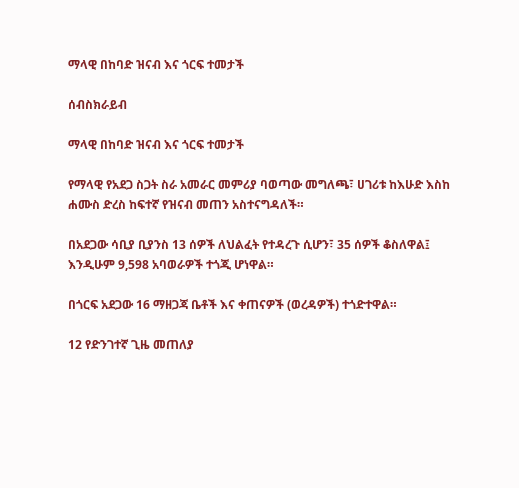ማላዊ በከባድ ዝናብ እና ጎርፍ ተመታች

ሰብስክራይብ

ማላዊ በከባድ ዝናብ እና ጎርፍ ተመታች

የማላዊ የአደጋ ስጋት ስራ አመራር መምሪያ ባወጣው መግለጫ፣ ሀገሪቱ ከእሁድ እስከ ሐሙስ ድረስ ከፍተኛ የዝናብ መጠን አስተናግዳለች።

በአደጋው ሳቢያ ቢያንስ 13 ሰዎች ለህልፈት የተዳረጉ ሲሆን፣ 35 ሰዎች ቆስለዋል፤ እንዲሁም 9,598 አባወራዎች ተጎጂ ሆነዋል።

በጎርፍ አደጋው 16 ማዘጋጃ ቤቶች እና ቀጠናዎች (ወረዳዎች) ተጎድተዋል።

12 የድንገተኛ ጊዜ መጠለያ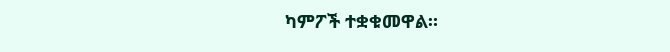ካምፖች ተቋቁመዋል።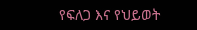የፍለጋ እና የህይወት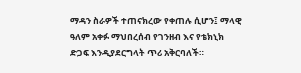ማዳን ስራዎች ተጠናክረው የቀጠሉ ሲሆን፤ ማላዊ ዓለም አቀፉ ማህበረሰብ የገንዘብ እና የቴክኒክ ድጋፍ እንዲያደርግላት ጥሪ አቅርባለች።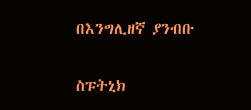በእንግሊዘኛ ያንብቡ

ስፑትኒክ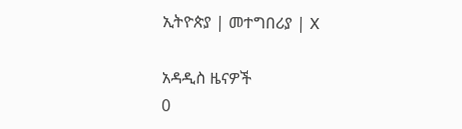ኢትዮጵያ | መተግበሪያ | X

አዳዲስ ዜናዎች
0